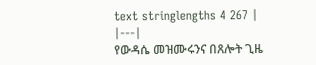text stringlengths 4 267 |
|---|
የውዳሴ መዝሙሩንና በጸሎት ጊዜ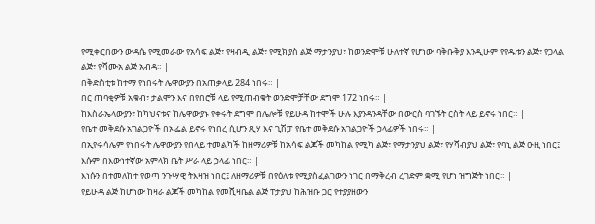የሚቀርበውን ውዳሴ የሚመራው የአሳፍ ልጅ፣ የዛብዲ ልጅ፣ የሚክያስ ልጅ ማታንያህ፣ ከወንድሞቹ ሁለተኛ የሆነው ባቅቡቅያ እንዲሁም የየዱቱን ልጅ፣ የጋላል ልጅ፣ የሻሙአ ልጅ አብዳ። |
በቅድስቲቱ ከተማ የነበሩት ሌዋውያን በአጠቃላይ 284 ነበሩ። |
በር ጠባቂዎቹ አቁብ፣ ታልሞን እና በየበሮቹ ላይ የሚጠብቁት ወንድሞቻቸው ደግሞ 172 ነበሩ። |
ከእስራኤላውያን፣ ከካህናቱና ከሌዋውያኑ የቀሩት ደግሞ በሌሎቹ የይሁዳ ከተሞች ሁሉ እያንዳንዳቸው በውርስ ባገኙት ርስት ላይ ይኖሩ ነበር። |
የቤተ መቅደሱ አገልጋዮች በኦፌል ይኖሩ የነበረ ሲሆን ጺሃ እና ጊሽፓ የቤተ መቅደሱ አገልጋዮች ኃላፊዎች ነበሩ። |
በኢየሩሳሌም የነበሩት ሌዋውያን የበላይ ተመልካች ከዘማሪዎቹ ከአሳፍ ልጆች መካከል የሚካ ልጅ፣ የማታንያህ ልጅ፣ የሃሻብያህ ልጅ፣ የባኒ ልጅ ዑዚ ነበር፤ እሱም በእውነተኛው አምላክ ቤት ሥራ ላይ ኃላፊ ነበር። |
እነሱን በተመለከተ የወጣ ንጉሣዊ ትእዛዝ ነበር፤ ለዘማሪዎቹ በየዕለቱ የሚያስፈልገውን ነገር በማቅረብ ረገድም ቋሚ የሆነ ዝግጅት ነበር። |
የይሁዳ ልጅ ከሆነው ከዛራ ልጆች መካከል የመሺዛቤል ልጅ ፐታያህ ከሕዝቡ ጋር የተያያዘውን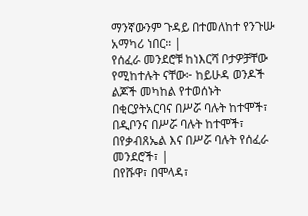ማንኛውንም ጉዳይ በተመለከተ የንጉሡ አማካሪ ነበር። |
የሰፈራ መንደሮቹ ከነእርሻ ቦታዎቻቸው የሚከተሉት ናቸው፦ ከይሁዳ ወንዶች ልጆች መካከል የተወሰኑት በቂርያትአርባና በሥሯ ባሉት ከተሞች፣ በዲቦንና በሥሯ ባሉት ከተሞች፣ በየቃብጸኤል እና በሥሯ ባሉት የሰፈራ መንደሮች፣ |
በየሹዋ፣ በሞላዳ፣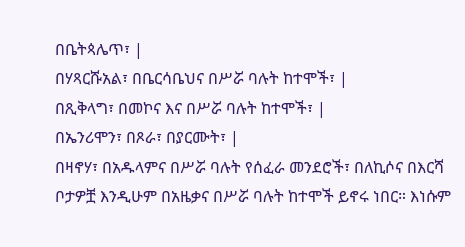በቤትጳሌጥ፣ |
በሃጻርሹአል፣ በቤርሳቤህና በሥሯ ባሉት ከተሞች፣ |
በጺቅላግ፣ በመኮና እና በሥሯ ባሉት ከተሞች፣ |
በኤንሪሞን፣ በጾራ፣ በያርሙት፣ |
በዛኖሃ፣ በአዱላምና በሥሯ ባሉት የሰፈራ መንደሮች፣ በለኪሶና በእርሻ ቦታዎቿ እንዲሁም በአዜቃና በሥሯ ባሉት ከተሞች ይኖሩ ነበር። እነሱም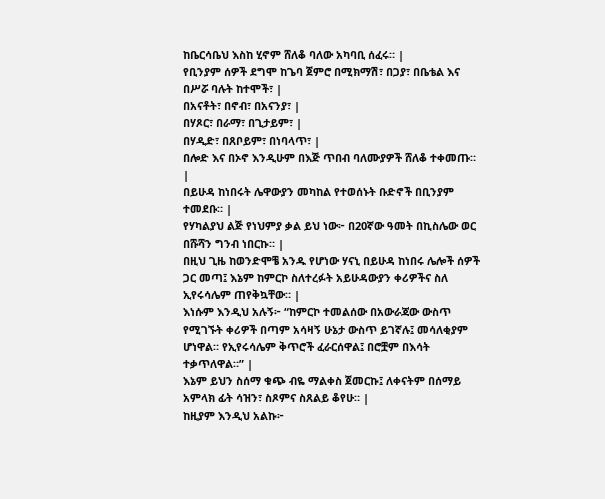ከቤርሳቤህ እስከ ሂኖም ሸለቆ ባለው አካባቢ ሰፈሩ። |
የቢንያም ሰዎች ደግሞ ከጌባ ጀምሮ በሚክማሽ፣ በጋያ፣ በቤቴል እና በሥሯ ባሉት ከተሞች፣ |
በአናቶት፣ በኖብ፣ በአናንያ፣ |
በሃጾር፣ በራማ፣ በጊታይም፣ |
በሃዲድ፣ በጸቦይም፣ በነባላጥ፣ |
በሎድ እና በኦኖ እንዲሁም በእጅ ጥበብ ባለሙያዎች ሸለቆ ተቀመጡ። |
በይሁዳ ከነበሩት ሌዋውያን መካከል የተወሰኑት ቡድኖች በቢንያም ተመደቡ። |
የሃካልያህ ልጅ የነህምያ ቃል ይህ ነው፦ በ20ኛው ዓመት በኪስሌው ወር በሹሻን ግንብ ነበርኩ። |
በዚህ ጊዜ ከወንድሞቼ አንዱ የሆነው ሃናኒ በይሁዳ ከነበሩ ሌሎች ሰዎች ጋር መጣ፤ እኔም ከምርኮ ስለተረፉት አይሁዳውያን ቀሪዎችና ስለ ኢየሩሳሌም ጠየቅኳቸው። |
እነሱም እንዲህ አሉኝ፦ “ከምርኮ ተመልሰው በአውራጃው ውስጥ የሚገኙት ቀሪዎች በጣም አሳዛኝ ሁኔታ ውስጥ ይገኛሉ፤ መሳለቂያም ሆነዋል። የኢየሩሳሌም ቅጥሮች ፈራርሰዋል፤ በሮቿም በእሳት ተቃጥለዋል።” |
እኔም ይህን ስሰማ ቁጭ ብዬ ማልቀስ ጀመርኩ፤ ለቀናትም በሰማይ አምላክ ፊት ሳዝን፣ ስጾምና ስጸልይ ቆየሁ። |
ከዚያም እንዲህ አልኩ፦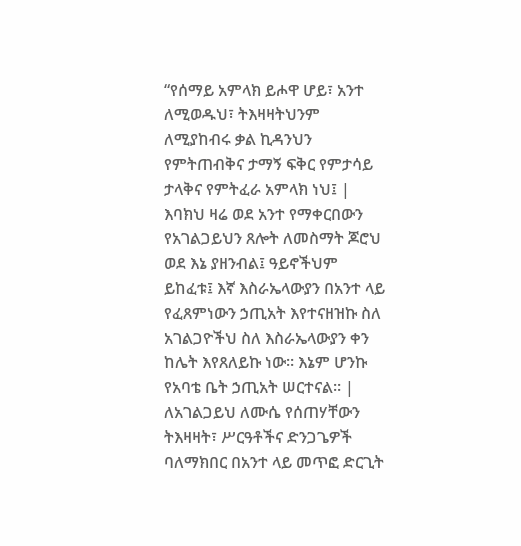“የሰማይ አምላክ ይሖዋ ሆይ፣ አንተ ለሚወዱህ፣ ትእዛዛትህንም ለሚያከብሩ ቃል ኪዳንህን የምትጠብቅና ታማኝ ፍቅር የምታሳይ ታላቅና የምትፈራ አምላክ ነህ፤ |
እባክህ ዛሬ ወደ አንተ የማቀርበውን የአገልጋይህን ጸሎት ለመስማት ጆሮህ ወደ እኔ ያዘንብል፤ ዓይኖችህም ይከፈቱ፤ እኛ እስራኤላውያን በአንተ ላይ የፈጸምነውን ኃጢአት እየተናዘዝኩ ስለ አገልጋዮችህ ስለ እስራኤላውያን ቀን ከሌት እየጸለይኩ ነው። እኔም ሆንኩ የአባቴ ቤት ኃጢአት ሠርተናል። |
ለአገልጋይህ ለሙሴ የሰጠሃቸውን ትእዛዛት፣ ሥርዓቶችና ድንጋጌዎች ባለማክበር በአንተ ላይ መጥፎ ድርጊት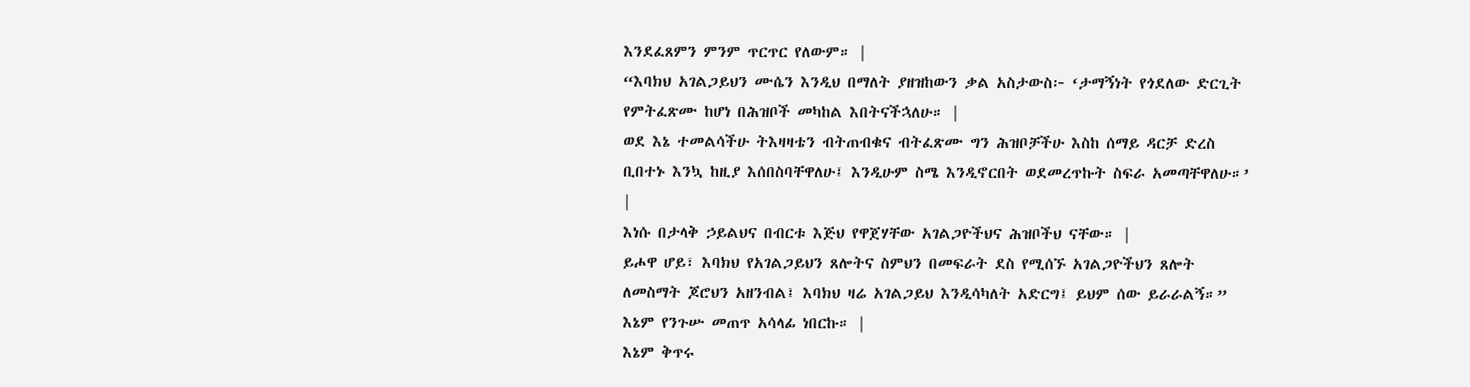እንደፈጸምን ምንም ጥርጥር የለውም። |
“እባክህ አገልጋይህን ሙሴን እንዲህ በማለት ያዘዝከውን ቃል አስታውስ፦ ‘ታማኝነት የጎደለው ድርጊት የምትፈጽሙ ከሆነ በሕዝቦች መካከል እበትናችኋለሁ። |
ወደ እኔ ተመልሳችሁ ትእዛዛቴን ብትጠብቁና ብትፈጽሙ ግን ሕዝቦቻችሁ እስከ ሰማይ ዳርቻ ድረስ ቢበተኑ እንኳ ከዚያ እሰበስባቸዋለሁ፤ እንዲሁም ስሜ እንዲኖርበት ወደመረጥኩት ስፍራ አመጣቸዋለሁ።’ |
እነሱ በታላቅ ኃይልህና በብርቱ እጅህ የዋጀሃቸው አገልጋዮችህና ሕዝቦችህ ናቸው። |
ይሖዋ ሆይ፣ እባክህ የአገልጋይህን ጸሎትና ስምህን በመፍራት ደስ የሚሰኙ አገልጋዮችህን ጸሎት ለመስማት ጆሮህን አዘንብል፤ እባክህ ዛሬ አገልጋይህ እንዲሳካለት አድርግ፤ ይህም ሰው ይራራልኝ።” እኔም የንጉሡ መጠጥ አሳላፊ ነበርኩ። |
እኔም ቅጥሩ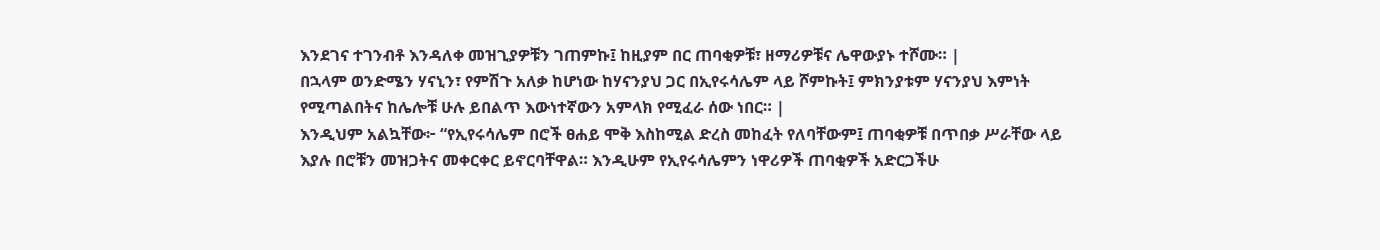እንደገና ተገንብቶ እንዳለቀ መዝጊያዎቹን ገጠምኩ፤ ከዚያም በር ጠባቂዎቹ፣ ዘማሪዎቹና ሌዋውያኑ ተሾሙ። |
በኋላም ወንድሜን ሃናኒን፣ የምሽጉ አለቃ ከሆነው ከሃናንያህ ጋር በኢየሩሳሌም ላይ ሾምኩት፤ ምክንያቱም ሃናንያህ እምነት የሚጣልበትና ከሌሎቹ ሁሉ ይበልጥ እውነተኛውን አምላክ የሚፈራ ሰው ነበር። |
እንዲህም አልኳቸው፦ “የኢየሩሳሌም በሮች ፀሐይ ሞቅ እስከሚል ድረስ መከፈት የለባቸውም፤ ጠባቂዎቹ በጥበቃ ሥራቸው ላይ እያሉ በሮቹን መዝጋትና መቀርቀር ይኖርባቸዋል። እንዲሁም የኢየሩሳሌምን ነዋሪዎች ጠባቂዎች አድርጋችሁ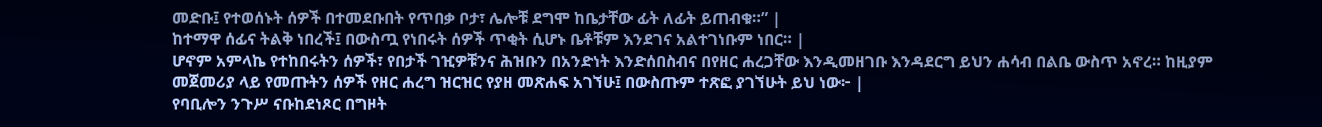መድቡ፤ የተወሰኑት ሰዎች በተመደቡበት የጥበቃ ቦታ፣ ሌሎቹ ደግሞ ከቤታቸው ፊት ለፊት ይጠብቁ።” |
ከተማዋ ሰፊና ትልቅ ነበረች፤ በውስጧ የነበሩት ሰዎች ጥቂት ሲሆኑ ቤቶቹም እንደገና አልተገነቡም ነበር። |
ሆኖም አምላኬ የተከበሩትን ሰዎች፣ የበታች ገዢዎቹንና ሕዝቡን በአንድነት እንድሰበስብና በየዘር ሐረጋቸው እንዲመዘገቡ እንዳደርግ ይህን ሐሳብ በልቤ ውስጥ አኖረ። ከዚያም መጀመሪያ ላይ የመጡትን ሰዎች የዘር ሐረግ ዝርዝር የያዘ መጽሐፍ አገኘሁ፤ በውስጡም ተጽፎ ያገኘሁት ይህ ነው፦ |
የባቢሎን ንጉሥ ናቡከደነጾር በግዞት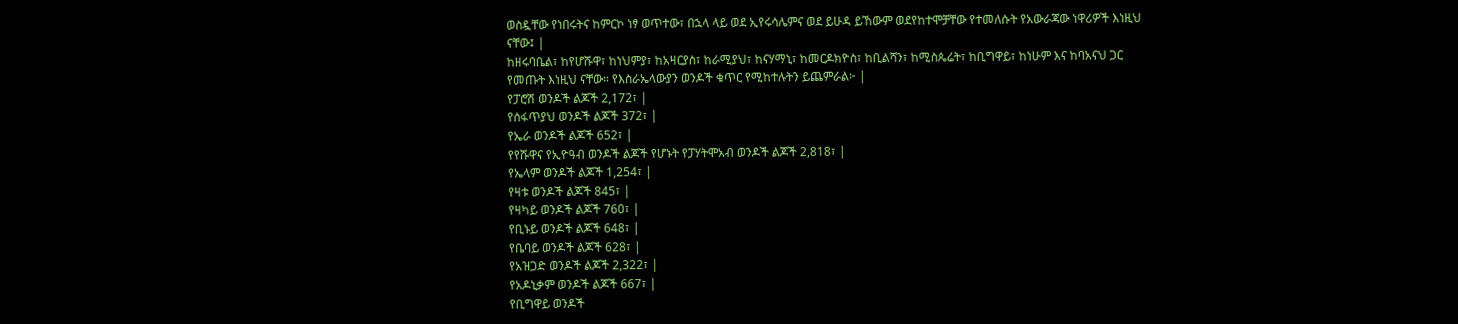ወስዷቸው የነበሩትና ከምርኮ ነፃ ወጥተው፣ በኋላ ላይ ወደ ኢየሩሳሌምና ወደ ይሁዳ ይኸውም ወደየከተሞቻቸው የተመለሱት የአውራጃው ነዋሪዎች እነዚህ ናቸው፤ |
ከዘሩባቤል፣ ከየሆሹዋ፣ ከነህምያ፣ ከአዛርያስ፣ ከራሚያህ፣ ከናሃማኒ፣ ከመርዶክዮስ፣ ከቢልሻን፣ ከሚስጴሬት፣ ከቢግዋይ፣ ከነሁም እና ከባአናህ ጋር የመጡት እነዚህ ናቸው። የእስራኤላውያን ወንዶች ቁጥር የሚከተሉትን ይጨምራል፦ |
የፓሮሽ ወንዶች ልጆች 2,172፣ |
የሰፋጥያህ ወንዶች ልጆች 372፣ |
የኤራ ወንዶች ልጆች 652፣ |
የየሹዋና የኢዮዓብ ወንዶች ልጆች የሆኑት የፓሃትሞአብ ወንዶች ልጆች 2,818፣ |
የኤላም ወንዶች ልጆች 1,254፣ |
የዛቱ ወንዶች ልጆች 845፣ |
የዛካይ ወንዶች ልጆች 760፣ |
የቢኑይ ወንዶች ልጆች 648፣ |
የቤባይ ወንዶች ልጆች 628፣ |
የአዝጋድ ወንዶች ልጆች 2,322፣ |
የአዶኒቃም ወንዶች ልጆች 667፣ |
የቢግዋይ ወንዶች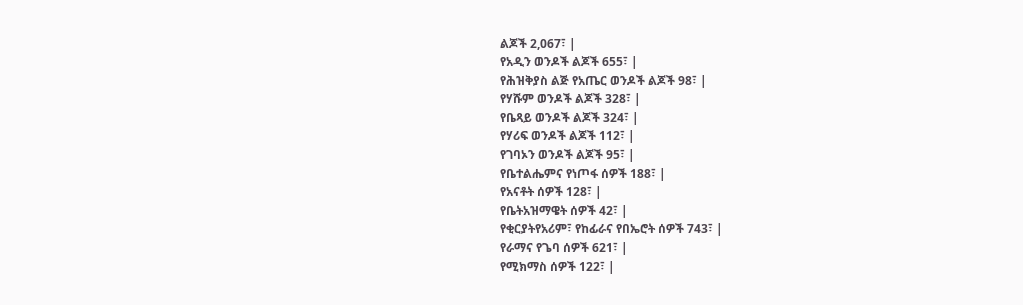ልጆች 2,067፣ |
የአዲን ወንዶች ልጆች 655፣ |
የሕዝቅያስ ልጅ የአጤር ወንዶች ልጆች 98፣ |
የሃሹም ወንዶች ልጆች 328፣ |
የቤጻይ ወንዶች ልጆች 324፣ |
የሃሪፍ ወንዶች ልጆች 112፣ |
የገባኦን ወንዶች ልጆች 95፣ |
የቤተልሔምና የነጦፋ ሰዎች 188፣ |
የአናቶት ሰዎች 128፣ |
የቤትአዝማዌት ሰዎች 42፣ |
የቂርያትየአሪም፣ የከፊራና የበኤሮት ሰዎች 743፣ |
የራማና የጌባ ሰዎች 621፣ |
የሚክማስ ሰዎች 122፣ |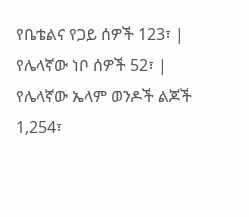የቤቴልና የጋይ ሰዎች 123፣ |
የሌላኛው ነቦ ሰዎች 52፣ |
የሌላኛው ኤላም ወንዶች ልጆች 1,254፣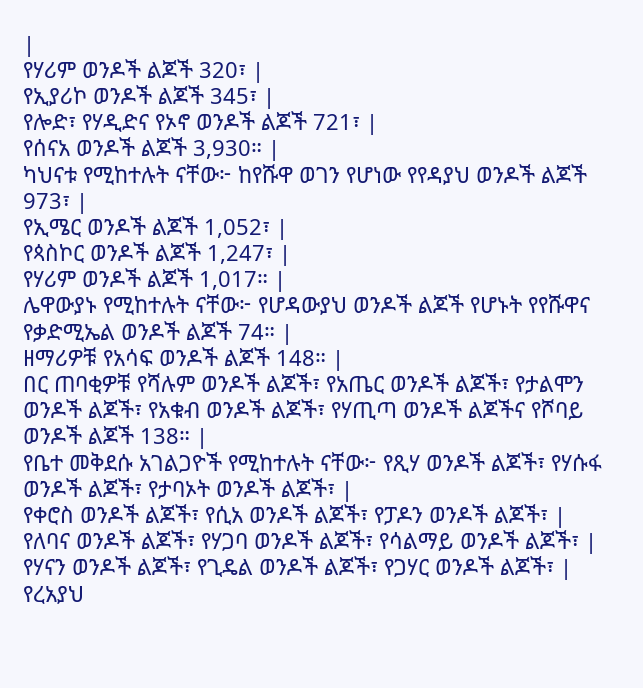|
የሃሪም ወንዶች ልጆች 320፣ |
የኢያሪኮ ወንዶች ልጆች 345፣ |
የሎድ፣ የሃዲድና የኦኖ ወንዶች ልጆች 721፣ |
የሰናአ ወንዶች ልጆች 3,930። |
ካህናቱ የሚከተሉት ናቸው፦ ከየሹዋ ወገን የሆነው የየዳያህ ወንዶች ልጆች 973፣ |
የኢሜር ወንዶች ልጆች 1,052፣ |
የጳስኮር ወንዶች ልጆች 1,247፣ |
የሃሪም ወንዶች ልጆች 1,017። |
ሌዋውያኑ የሚከተሉት ናቸው፦ የሆዳውያህ ወንዶች ልጆች የሆኑት የየሹዋና የቃድሚኤል ወንዶች ልጆች 74። |
ዘማሪዎቹ የአሳፍ ወንዶች ልጆች 148። |
በር ጠባቂዎቹ የሻሉም ወንዶች ልጆች፣ የአጤር ወንዶች ልጆች፣ የታልሞን ወንዶች ልጆች፣ የአቁብ ወንዶች ልጆች፣ የሃጢጣ ወንዶች ልጆችና የሾባይ ወንዶች ልጆች 138። |
የቤተ መቅደሱ አገልጋዮች የሚከተሉት ናቸው፦ የጺሃ ወንዶች ልጆች፣ የሃሱፋ ወንዶች ልጆች፣ የታባኦት ወንዶች ልጆች፣ |
የቀሮስ ወንዶች ልጆች፣ የሲአ ወንዶች ልጆች፣ የፓዶን ወንዶች ልጆች፣ |
የለባና ወንዶች ልጆች፣ የሃጋባ ወንዶች ልጆች፣ የሳልማይ ወንዶች ልጆች፣ |
የሃናን ወንዶች ልጆች፣ የጊዴል ወንዶች ልጆች፣ የጋሃር ወንዶች ልጆች፣ |
የረአያህ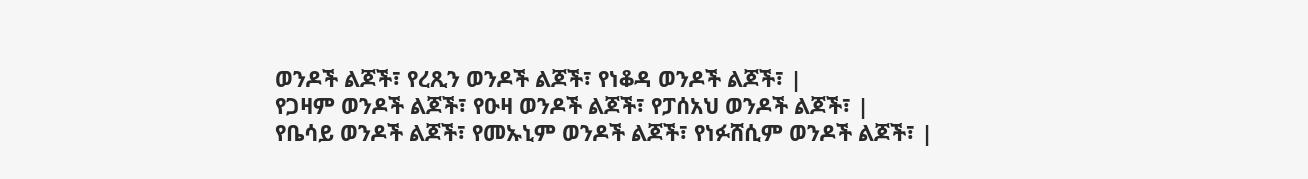ወንዶች ልጆች፣ የረጺን ወንዶች ልጆች፣ የነቆዳ ወንዶች ልጆች፣ |
የጋዛም ወንዶች ልጆች፣ የዑዛ ወንዶች ልጆች፣ የፓሰአህ ወንዶች ልጆች፣ |
የቤሳይ ወንዶች ልጆች፣ የመኡኒም ወንዶች ልጆች፣ የነፉሸሲም ወንዶች ልጆች፣ |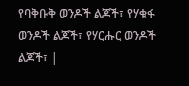የባቅቡቅ ወንዶች ልጆች፣ የሃቁፋ ወንዶች ልጆች፣ የሃርሑር ወንዶች ልጆች፣ |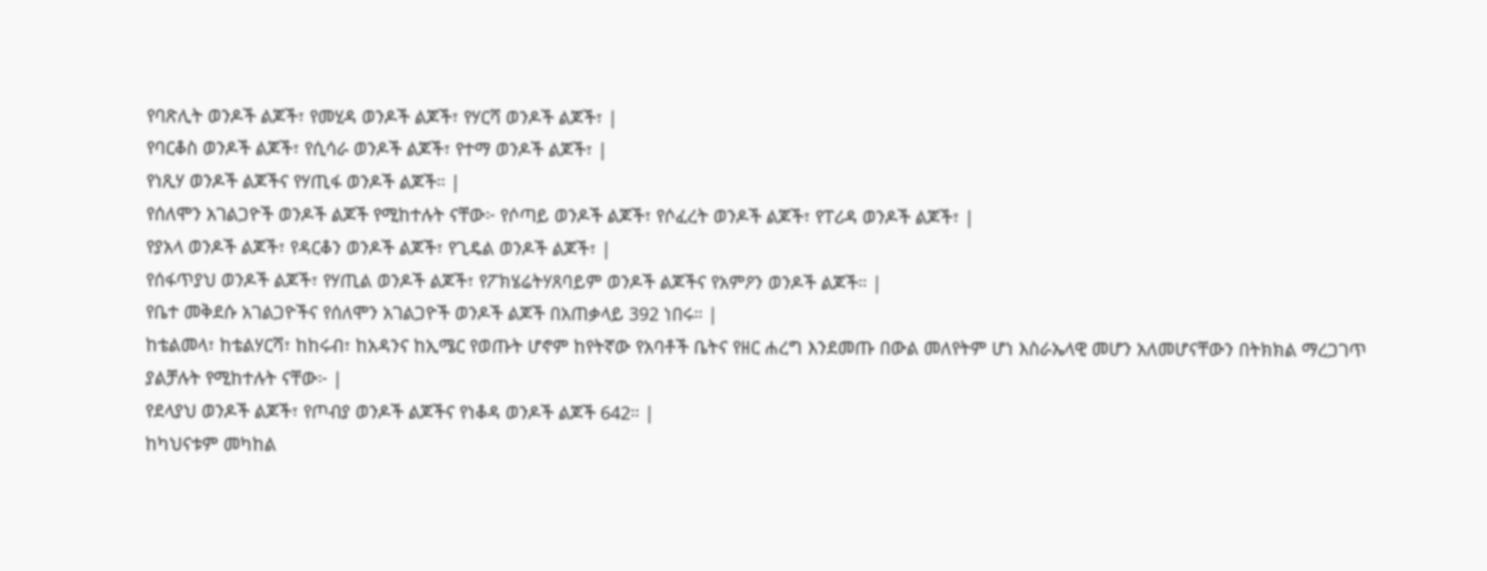የባጽሊት ወንዶች ልጆች፣ የመሂዳ ወንዶች ልጆች፣ የሃርሻ ወንዶች ልጆች፣ |
የባርቆስ ወንዶች ልጆች፣ የሲሳራ ወንዶች ልጆች፣ የተማ ወንዶች ልጆች፣ |
የነጺሃ ወንዶች ልጆችና የሃጢፋ ወንዶች ልጆች። |
የሰለሞን አገልጋዮች ወንዶች ልጆች የሚከተሉት ናቸው፦ የሶጣይ ወንዶች ልጆች፣ የሶፈረት ወንዶች ልጆች፣ የፐሪዳ ወንዶች ልጆች፣ |
የያአላ ወንዶች ልጆች፣ የዳርቆን ወንዶች ልጆች፣ የጊዴል ወንዶች ልጆች፣ |
የሰፋጥያህ ወንዶች ልጆች፣ የሃጢል ወንዶች ልጆች፣ የፖክሄሬትሃጸባይም ወንዶች ልጆችና የአምዖን ወንዶች ልጆች። |
የቤተ መቅደሱ አገልጋዮችና የሰለሞን አገልጋዮች ወንዶች ልጆች በአጠቃላይ 392 ነበሩ። |
ከቴልመላ፣ ከቴልሃርሻ፣ ከከሩብ፣ ከአዳንና ከኢሜር የወጡት ሆኖም ከየትኛው የአባቶች ቤትና የዘር ሐረግ እንደመጡ በውል መለየትም ሆነ እስራኤላዊ መሆን አለመሆናቸውን በትክክል ማረጋገጥ ያልቻሉት የሚከተሉት ናቸው፦ |
የደላያህ ወንዶች ልጆች፣ የጦብያ ወንዶች ልጆችና የነቆዳ ወንዶች ልጆች 642። |
ከካህናቱም መካከል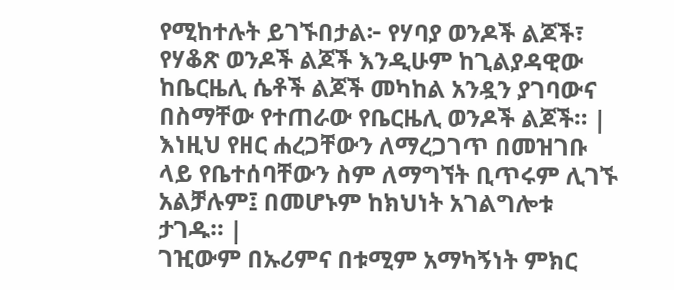የሚከተሉት ይገኙበታል፦ የሃባያ ወንዶች ልጆች፣ የሃቆጽ ወንዶች ልጆች እንዲሁም ከጊልያዳዊው ከቤርዜሊ ሴቶች ልጆች መካከል አንዷን ያገባውና በስማቸው የተጠራው የቤርዜሊ ወንዶች ልጆች። |
እነዚህ የዘር ሐረጋቸውን ለማረጋገጥ በመዝገቡ ላይ የቤተሰባቸውን ስም ለማግኘት ቢጥሩም ሊገኙ አልቻሉም፤ በመሆኑም ከክህነት አገልግሎቱ ታገዱ። |
ገዢውም በኡሪምና በቱሚም አማካኝነት ምክር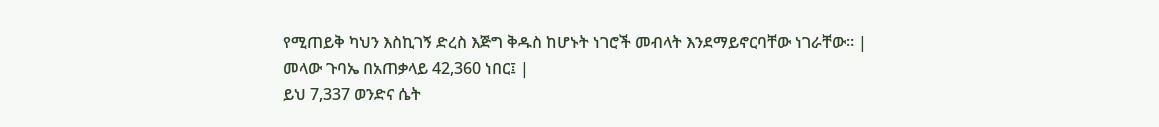የሚጠይቅ ካህን እስኪገኝ ድረስ እጅግ ቅዱስ ከሆኑት ነገሮች መብላት እንደማይኖርባቸው ነገራቸው። |
መላው ጉባኤ በአጠቃላይ 42,360 ነበር፤ |
ይህ 7,337 ወንድና ሴት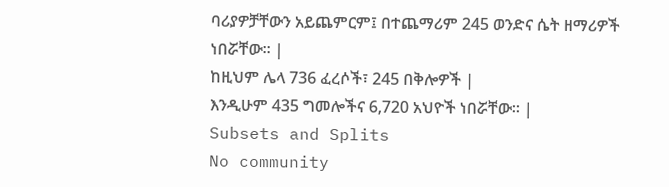ባሪያዎቻቸውን አይጨምርም፤ በተጨማሪም 245 ወንድና ሴት ዘማሪዎች ነበሯቸው። |
ከዚህም ሌላ 736 ፈረሶች፣ 245 በቅሎዎች |
እንዲሁም 435 ግመሎችና 6,720 አህዮች ነበሯቸው። |
Subsets and Splits
No community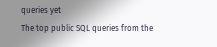queries yet
The top public SQL queries from the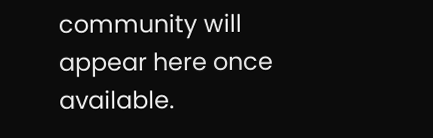community will appear here once available.